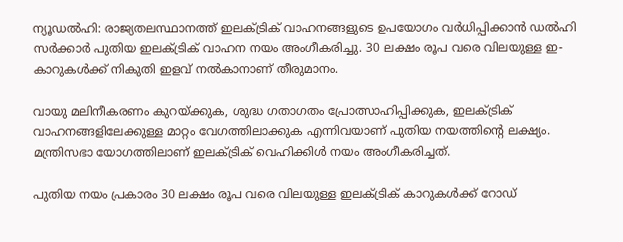ന്യൂഡൽഹി: രാജ്യതലസ്ഥാനത്ത് ഇലക്ട്രിക് വാഹനങ്ങളുടെ ഉപയോഗം വർധിപ്പിക്കാൻ ഡൽഹി സർക്കാർ പുതിയ ഇലക്ട്രിക് വാഹന നയം അംഗീകരിച്ചു. 30 ലക്ഷം രൂപ വരെ വിലയുള്ള ഇ-കാറുകൾക്ക് നികുതി ഇളവ് നൽകാനാണ് തീരുമാനം.

വായു മലിനീകരണം കുറയ്ക്കുക, ശുദ്ധ ഗതാഗതം പ്രോത്സാഹിപ്പിക്കുക, ഇലക്ട്രിക് വാഹനങ്ങളിലേക്കുള്ള മാറ്റം വേഗത്തിലാക്കുക എന്നിവയാണ് പുതിയ നയത്തിന്റെ ലക്ഷ്യം. മന്ത്രിസഭാ യോഗത്തിലാണ് ഇലക്ട്രിക് വെഹിക്കിൾ നയം അംഗീകരിച്ചത്.

പുതിയ നയം പ്രകാരം 30 ലക്ഷം രൂപ വരെ വിലയുള്ള ഇലക്ട്രിക് കാറുകൾക്ക് റോഡ്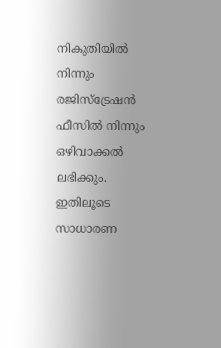നികുതിയിൽ നിന്നും രജിസ്ട്രേഷൻ ഫീസിൽ നിന്നും ഒഴിവാക്കൽ ലഭിക്കും. ഇതിലൂടെ സാധാരണ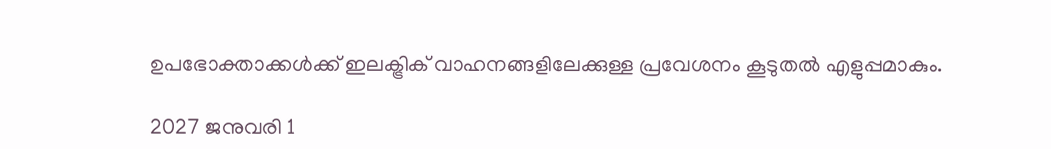ഉപഭോക്താക്കൾക്ക് ഇലക്ട്രിക് വാഹനങ്ങളിലേക്കുള്ള പ്രവേശനം കൂടുതൽ എളുപ്പമാകും.

2027 ജനുവരി 1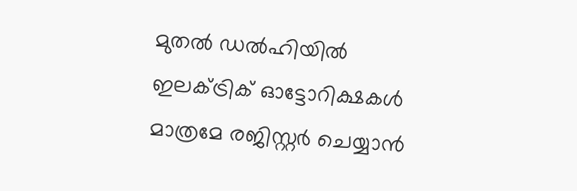മുതൽ ഡൽഹിയിൽ ഇലക്ട്രിക് ഓട്ടോറിക്ഷകൾ മാത്രമേ രജിസ്റ്റർ ചെയ്യാൻ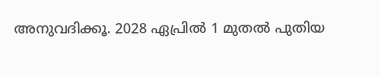അനുവദിക്കൂ. 2028 ഏപ്രിൽ 1 മുതൽ പുതിയ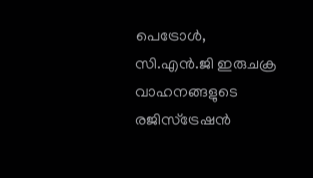പെട്രോൾ, സി.എൻ.ജി ഇരുചക്ര വാഹനങ്ങളുടെ രജിസ്ട്രേഷൻ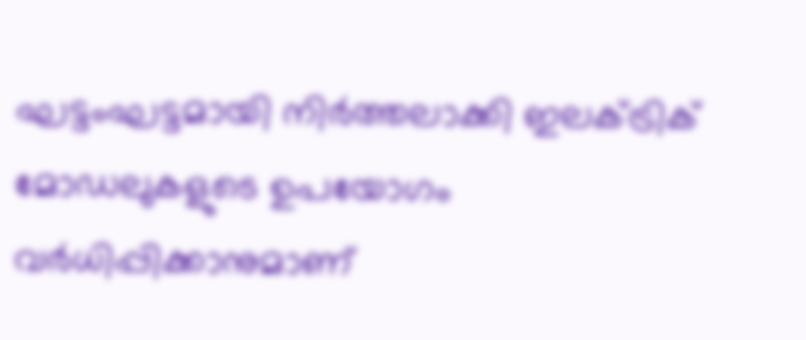ഘട്ടംഘട്ടമായി നിർത്തലാക്കി ഇലക്ട്രിക് മോഡലുകളുടെ ഉപയോഗം വർധിപ്പിക്കാനുമാണ്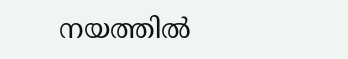നയത്തിൽ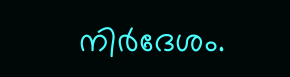നിർദേശം.